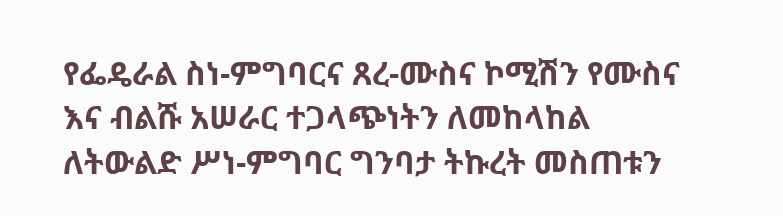የፌዴራል ስነ-ምግባርና ጸረ-ሙስና ኮሚሽን የሙስና እና ብልሹ አሠራር ተጋላጭነትን ለመከላከል ለትውልድ ሥነ-ምግባር ግንባታ ትኩረት መስጠቱን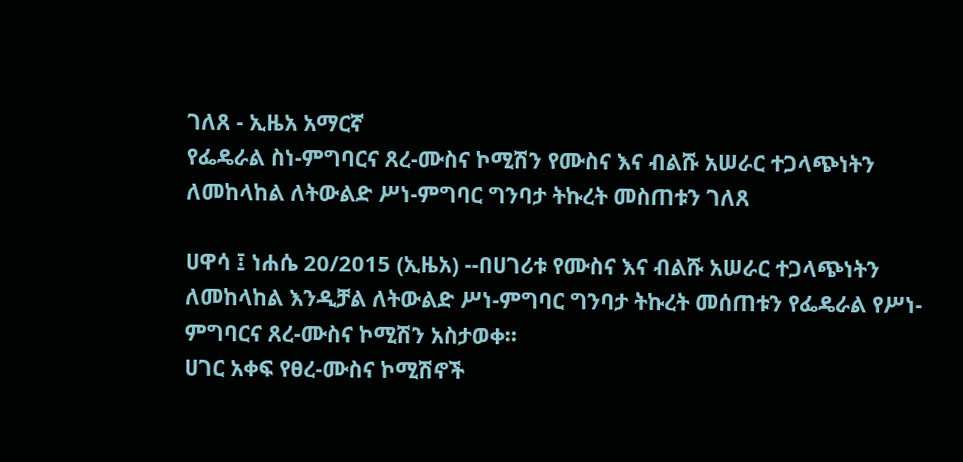ገለጸ - ኢዜአ አማርኛ
የፌዴራል ስነ-ምግባርና ጸረ-ሙስና ኮሚሽን የሙስና እና ብልሹ አሠራር ተጋላጭነትን ለመከላከል ለትውልድ ሥነ-ምግባር ግንባታ ትኩረት መስጠቱን ገለጸ

ሀዋሳ ፤ ነሐሴ 20/2015 (ኢዜአ) --በሀገሪቱ የሙስና እና ብልሹ አሠራር ተጋላጭነትን ለመከላከል እንዲቻል ለትውልድ ሥነ-ምግባር ግንባታ ትኩረት መሰጠቱን የፌዴራል የሥነ-ምግባርና ጸረ-ሙስና ኮሚሽን አስታወቀ።
ሀገር አቀፍ የፀረ-ሙስና ኮሚሽኖች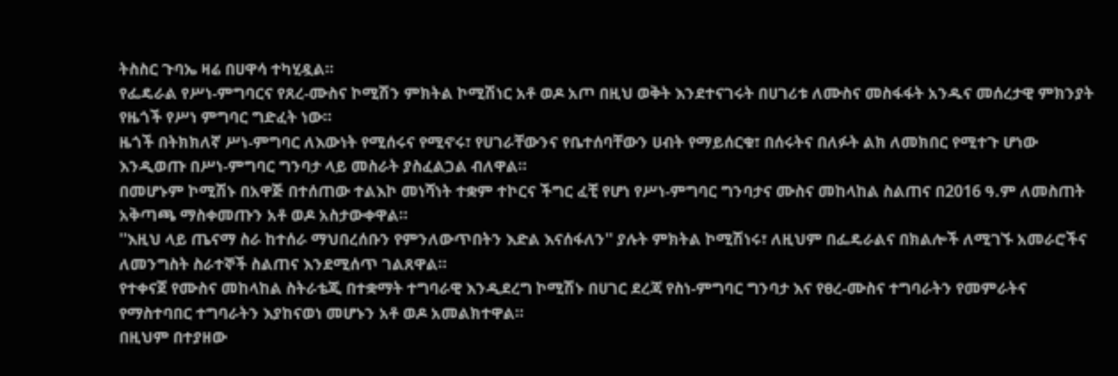ትስስር ጉባኤ ዛሬ በሀዋሳ ተካሂዷል።
የፌዴራል የሥነ-ምግባርና የጸረ-ሙስና ኮሚሽን ምክትል ኮሚሽነር አቶ ወዶ አጦ በዚህ ወቅት እንደተናገሩት በሀገሪቱ ለሙስና መስፋፋት አንዱና መሰረታዊ ምክንያት የዜጎች የሥነ ምግባር ግድፈት ነው።
ዜጎች በትክክለኛ ሥነ-ምግባር ለእውነት የሚሰሩና የሚኖሩ፣ የሀገራቸውንና የቤተሰባቸውን ሀብት የማይሰርቁ፣ በሰሩትና በለፉት ልክ ለመክበር የሚተጉ ሆነው እንዲወጡ በሥነ-ምግባር ግንባታ ላይ መስራት ያስፈልጋል ብለዋል።
በመሆኑም ኮሚሽኑ በአዋጅ በተሰጠው ተልእኮ መነሻነት ተቋም ተኮርና ችግር ፈቺ የሆነ የሥነ-ምግባር ግንባታና ሙስና መከላከል ስልጠና በ2016 ዓ.ም ለመስጠት አቅጣጫ ማስቀመጡን አቶ ወዶ አስታውቀዋል።
''እዚህ ላይ ጤናማ ስራ ከተሰራ ማህበረሰቡን የምንለውጥበትን እድል እናሰፋለን'' ያሉት ምክትል ኮሚሽነሩ፣ ለዚህም በፌዴራልና በክልሎች ለሚገኙ አመራሮችና ለመንግስት ስራተኞች ስልጠና እንደሚሰጥ ገልጸዋል።
የተቀናጀ የሙስና መከላከል ስትራቴጂ በተቋማት ተግባራዊ እንዲደረግ ኮሚሽኑ በሀገር ደረጃ የስነ-ምግባር ግንባታ እና የፀረ-ሙስና ተግባራትን የመምራትና የማስተባበር ተግባራትን እያከናወነ መሆኑን አቶ ወዶ አመልክተዋል።
በዚህም በተያዘው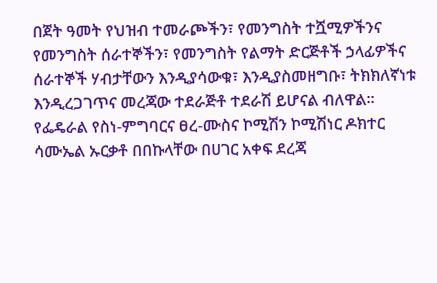በጀት ዓመት የህዝብ ተመራጮችን፣ የመንግስት ተሿሚዎችንና የመንግስት ሰራተኞችን፣ የመንግስት የልማት ድርጅቶች ኃላፊዎችና ሰራተኞች ሃብታቸውን እንዲያሳውቁ፣ እንዲያስመዘግቡ፣ ትክክለኛነቱ እንዲረጋገጥና መረጃው ተደራጅቶ ተደራሽ ይሆናል ብለዋል።
የፌዴራል የስነ-ምግባርና ፀረ-ሙስና ኮሚሽን ኮሚሽነር ዶክተር ሳሙኤል ኡርቃቶ በበኩላቸው በሀገር አቀፍ ደረጃ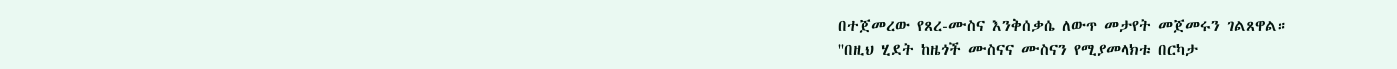በተጀመረው የጸረ-ሙስና እንቅሰቃሴ ለውጥ መታየት መጀመሩን ገልጸዋል።
''በዚህ ሂደት ከዜጎች ሙስናና ሙስናን የሚያመላክቱ በርካታ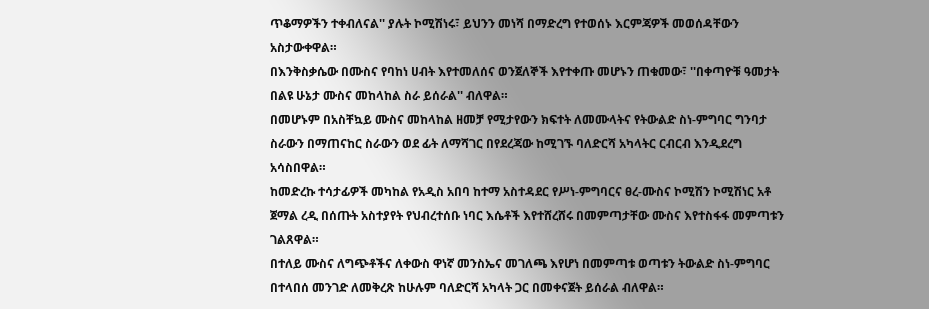ጥቆማዎችን ተቀብለናል'' ያሉት ኮሚሽነሩ፣ ይህንን መነሻ በማድረግ የተወሰኑ እርምጃዎች መወሰዳቸውን አስታውቀዋል።
በእንቅስቃሴው በሙስና የባከነ ሀብት እየተመለሰና ወንጀለኞች እየተቀጡ መሆኑን ጠቁመው፣ ''በቀጣዮቹ ዓመታት በልዩ ሁኔታ ሙስና መከላከል ስራ ይሰራል'' ብለዋል።
በመሆኑም በአስቸኳይ ሙስና መከላከል ዘመቻ የሚታየውን ክፍተት ለመሙላትና የትውልድ ስነ-ምግባር ግንባታ ስራውን በማጠናከር ስራውን ወደ ፊት ለማሻገር በየደረጃው ከሚገኙ ባለድርሻ አካላትር ርብርብ እንዲደረግ አሳስበዋል።
ከመድረኩ ተሳታፊዎች መካከል የአዲስ አበባ ከተማ አስተዳደር የሥነ-ምግባርና ፀረ-ሙስና ኮሚሽን ኮሚሽነር አቶ ጀማል ረዲ በሰጡት አስተያየት የህብረተሰቡ ነባር እሴቶች እየተሸረሸሩ በመምጣታቸው ሙስና እየተስፋፋ መምጣቱን ገልጸዋል።
በተለይ ሙስና ለግጭቶችና ለቀውስ ዋነኛ መንስኤና መገለጫ እየሆነ በመምጣቱ ወጣቱን ትውልድ ስነ-ምግባር በተላበሰ መንገድ ለመቅረጽ ከሁሉም ባለድርሻ አካላት ጋር በመቀናጀት ይሰራል ብለዋል።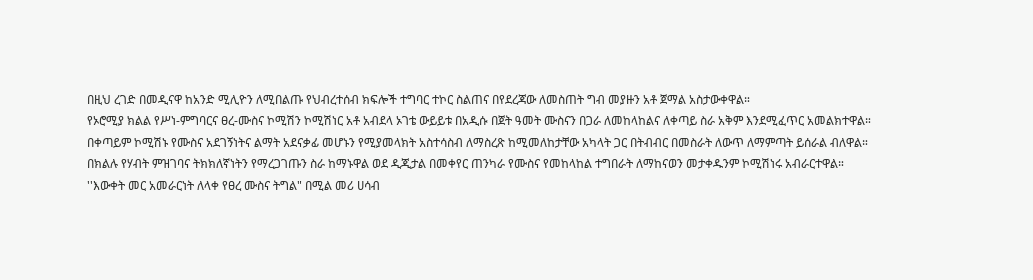በዚህ ረገድ በመዲናዋ ከአንድ ሚሊዮን ለሚበልጡ የህብረተሰብ ክፍሎች ተግባር ተኮር ስልጠና በየደረጃው ለመስጠት ግብ መያዙን አቶ ጀማል አስታውቀዋል።
የኦሮሚያ ክልል የሥነ-ምግባርና ፀረ-ሙስና ኮሚሽን ኮሚሽነር አቶ አብደላ ኦገቴ ውይይቱ በአዲሱ በጀት ዓመት ሙስናን በጋራ ለመከላከልና ለቀጣይ ስራ አቅም እንደሚፈጥር አመልክተዋል።
በቀጣይም ኮሚሽኑ የሙስና አደገኝነትና ልማት አደናቃፊ መሆኑን የሚያመላክት አስተሳስብ ለማስረጽ ከሚመለከታቸው አካላት ጋር በትብብር በመስራት ለውጥ ለማምጣት ይሰራል ብለዋል።
በክልሉ የሃብት ምዝገባና ትክክለኛነትን የማረጋገጡን ስራ ከማኑዋል ወደ ዲጂታል በመቀየር ጠንካራ የሙስና የመከላከል ተግበራት ለማከናወን መታቀዱንም ኮሚሽነሩ አብራርተዋል።
''እውቀት መር አመራርነት ለላቀ የፀረ ሙስና ትግል" በሚል መሪ ሀሳብ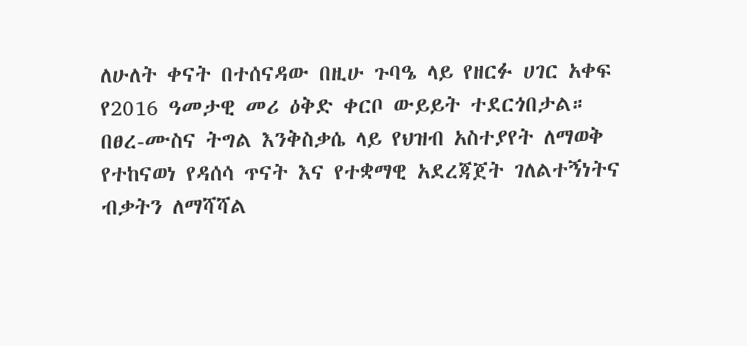ለሁለት ቀናት በተሰናዳው በዚሁ ጉባዔ ላይ የዘርፉ ሀገር አቀፍ የ2016 ዓመታዊ መሪ ዕቅድ ቀርቦ ውይይት ተደርጎበታል።
በፀረ-ሙስና ትግል እንቅስቃሴ ላይ የህዝብ አስተያየት ለማወቅ የተከናወነ የዳሰሳ ጥናት እና የተቋማዊ አደረጃጀት ገለልተኝነትና ብቃትን ለማሻሻል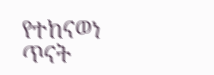የተከናወነ ጥናት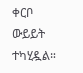ቀርቦ ውይይት ተካሂዷል።